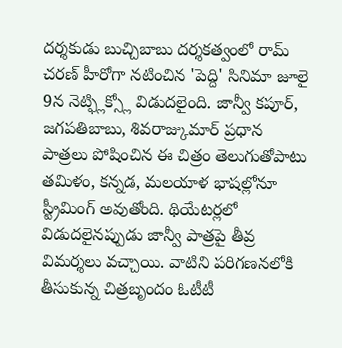దర్శకుడు బుచ్చిబాబు దర్శకత్వంలో రామ్ చరణ్ హీరోగా నటించిన 'పెద్ది' సినిమా జూలై 9న నెట్ఫ్లిక్స్లో విడుదలైంది. జాన్వీ కపూర్, జగపతిబాబు, శివరాజ్కుమార్ ప్రధాన పాత్రలు పోషించిన ఈ చిత్రం తెలుగుతోపాటు తమిళం, కన్నడ, మలయాళ భాషల్లోనూ స్ట్రీమింగ్ అవుతోంది. థియేటర్లలో విడుదలైనప్పుడు జాన్వీ పాత్రపై తీవ్ర విమర్శలు వచ్చాయి. వాటిని పరిగణనలోకి తీసుకున్న చిత్రబృందం ఓటీటీ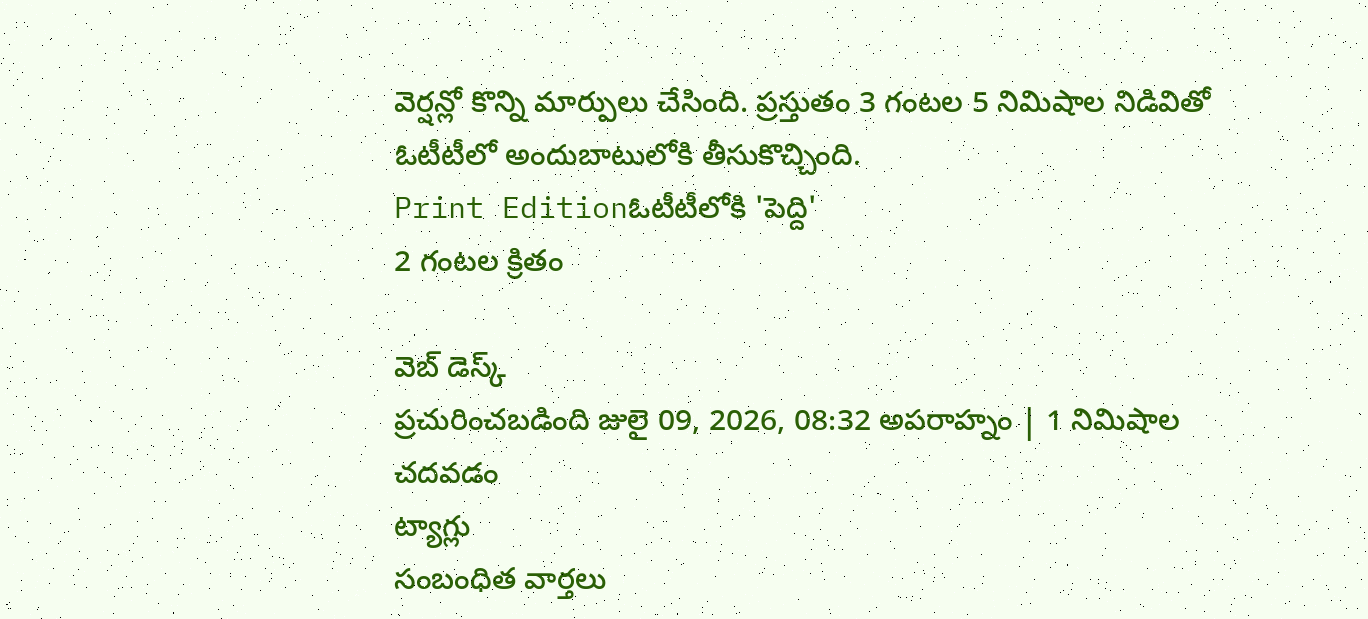వెర్షన్లో కొన్ని మార్పులు చేసింది. ప్రస్తుతం 3 గంటల 5 నిమిషాల నిడివితో ఓటీటీలో అందుబాటులోకి తీసుకొచ్చింది.
Print Editionఓటీటీలోకి 'పెద్ది'
2 గంటల క్రితం

వెబ్ డెస్క్
ప్రచురించబడింది జులై 09, 2026, 08:32 అపరాహ్నం | 1 నిమిషాల చదవడం
ట్యాగ్లు
సంబంధిత వార్తలు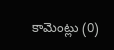కామెంట్లు (0)